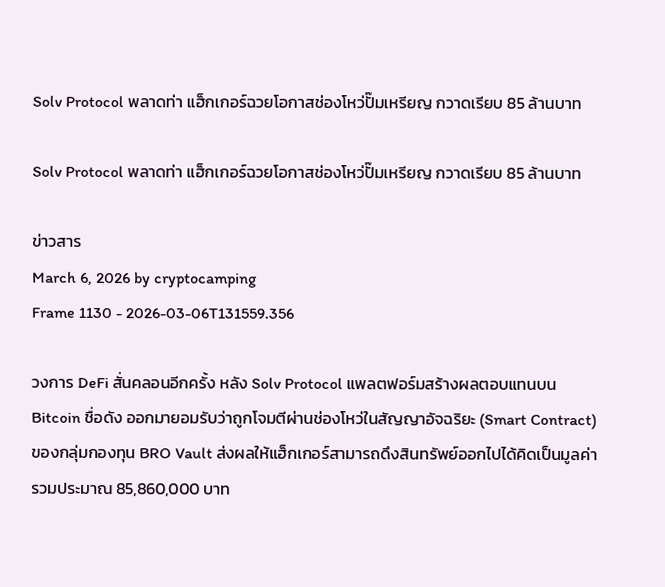Solv Protocol พลาดท่า แฮ็กเกอร์ฉวยโอกาสช่องโหว่ปั๊มเหรียญ กวาดเรียบ 85 ล้านบาท

Solv Protocol พลาดท่า แฮ็กเกอร์ฉวยโอกาสช่องโหว่ปั๊มเหรียญ กวาดเรียบ 85 ล้านบาท

ข่าวสาร
March 6, 2026 by cryptocamping
Frame 1130 - 2026-03-06T131559.356

วงการ DeFi สั่นคลอนอีกครั้ง หลัง Solv Protocol แพลตฟอร์มสร้างผลตอบแทนบน Bitcoin ชื่อดัง ออกมายอมรับว่าถูกโจมตีผ่านช่องโหว่ในสัญญาอัจฉริยะ (Smart Contract) ของกลุ่มกองทุน BRO Vault ส่งผลให้แฮ็กเกอร์สามารถดึงสินทรัพย์ออกไปได้คิดเป็นมูลค่ารวมประมาณ 85,860,000 บาท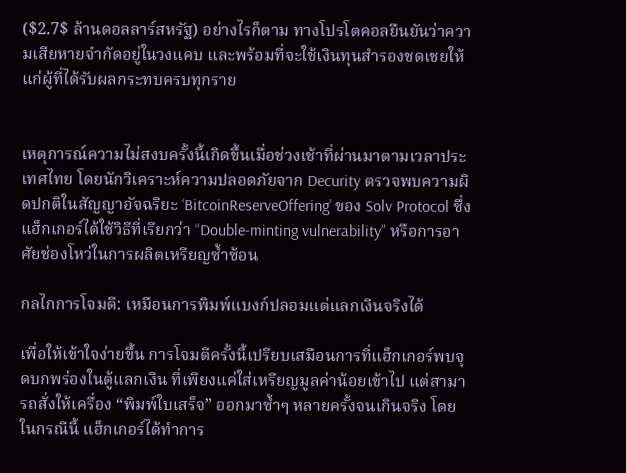($2.7$ ล้านดอลลาร์สหรัฐ) อย่างไรก็ตาม ทางโปรโตคอลยืนยันว่าความเสียหายจำกัดอยู่ในวงแคบ และพร้อมที่จะใช้เงินทุนสำรองชดเชยให้แก่ผู้ที่ได้รับผลกระทบครบทุกราย


เหตุการณ์ความไม่สงบครั้งนี้เกิดขึ้นเมื่อช่วงเช้าที่ผ่านมาตามเวลาประเทศไทย โดยนักวิเคราะห์ความปลอดภัยจาก Decurity ตรวจพบความผิดปกติในสัญญาอัจฉริยะ ‘BitcoinReserveOffering’ ของ Solv Protocol ซึ่งแฮ็กเกอร์ได้ใช้วิธีที่เรียกว่า “Double-minting vulnerability” หรือการอาศัยช่องโหว่ในการผลิตเหรียญซ้ำซ้อน

กลไกการโจมตี: เหมือนการพิมพ์แบงก์ปลอมแต่แลกเงินจริงได้

เพื่อให้เข้าใจง่ายขึ้น การโจมตีครั้งนี้เปรียบเสมือนการที่แฮ็กเกอร์พบจุดบกพร่องในตู้แลกเงิน ที่เพียงแค่ใส่เหรียญมูลค่าน้อยเข้าไป แต่สามารถสั่งให้เครื่อง “พิมพ์ใบเสร็จ” ออกมาซ้ำๆ หลายครั้งจนเกินจริง โดยในกรณีนี้ แฮ็กเกอร์ได้ทำการ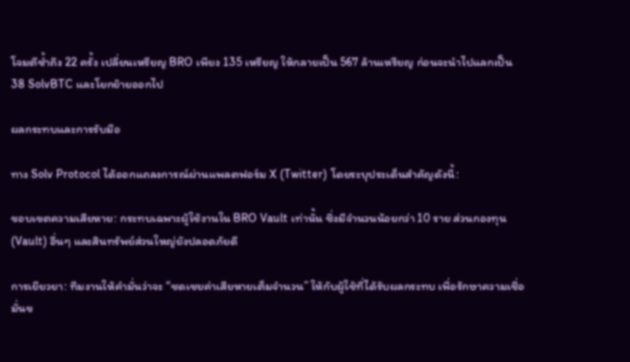โจมตีซ้ำถึง 22 ครั้ง เปลี่ยนเหรียญ BRO เพียง 135 เหรียญ ให้กลายเป็น 567 ล้านเหรียญ ก่อนจะนำไปแลกเป็น 38 SolvBTC และโยกย้ายออกไป

ผลกระทบและการรับมือ

ทาง Solv Protocol ได้ออกแถลงการณ์ผ่านแพลตฟอร์ม X (Twitter) โดยระบุประเด็นสำคัญดังนี้:

ขอบเขตความเสียหาย: กระทบเฉพาะผู้ใช้งานใน BRO Vault เท่านั้น ซึ่งมีจำนวนน้อยกว่า 10 ราย ส่วนกองทุน (Vault) อื่นๆ และสินทรัพย์ส่วนใหญ่ยังปลอดภัยดี

การเยียวยา: ทีมงานให้คำมั่นว่าจะ “ชดเชยค่าเสียหายเต็มจำนวน” ให้กับผู้ใช้ที่ได้รับผลกระทบ เพื่อรักษาความเชื่อมั่นข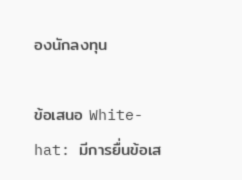องนักลงทุน

ข้อเสนอ White-hat: มีการยื่นข้อเส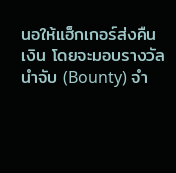นอให้แฮ็กเกอร์ส่งคืนเงิน โดยจะมอบรางวัลนำจับ (Bounty) จำ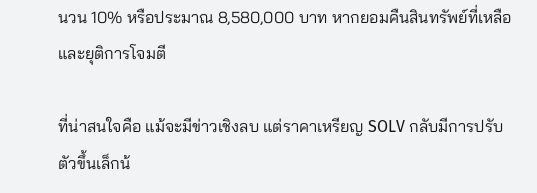นวน 10% หรือประมาณ 8,580,000 บาท หากยอมคืนสินทรัพย์ที่เหลือและยุติการโจมตี

ที่น่าสนใจคือ แม้จะมีข่าวเชิงลบ แต่ราคาเหรียญ SOLV กลับมีการปรับตัวขึ้นเล็กน้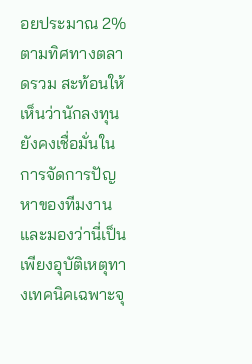อยประมาณ 2% ตามทิศทางตลาดรวม สะท้อนให้เห็นว่านักลงทุนยังคงเชื่อมั่นในการจัดการปัญหาของทีมงาน และมองว่านี่เป็นเพียงอุบัติเหตุทางเทคนิคเฉพาะจุ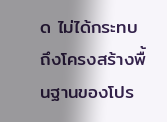ด ไม่ได้กระทบถึงโครงสร้างพื้นฐานของโปร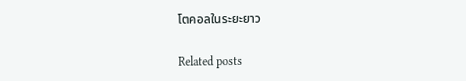โตคอลในระยะยาว

Related posts